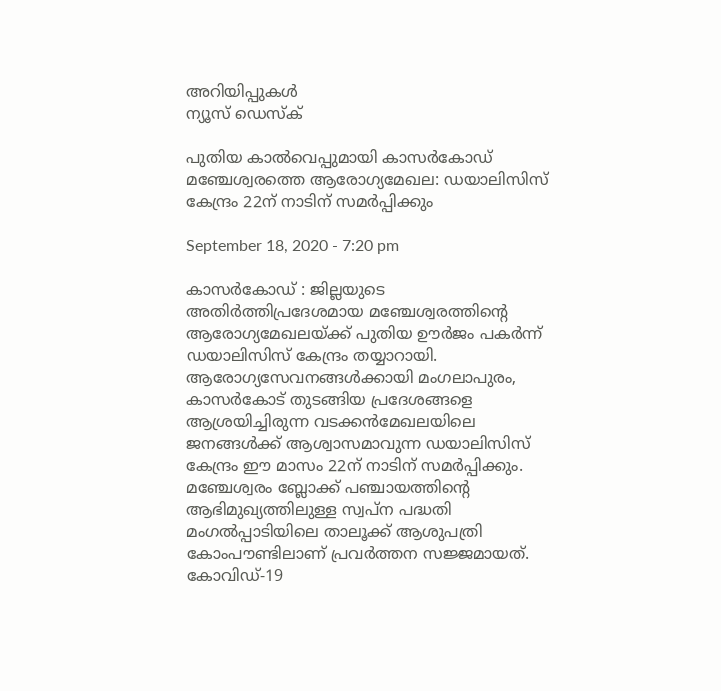അറിയിപ്പുകള്‍
ന്യൂസ് ഡെസ്ക്

പുതിയ കാല്‍വെപ്പുമായി കാസർകോഡ് മഞ്ചേശ്വരത്തെ ആരോഗ്യമേഖല: ഡയാലിസിസ് കേന്ദ്രം 22ന് നാടിന് സമര്‍പ്പിക്കും

September 18, 2020 - 7:20 pm

കാസർകോഡ് : ജില്ലയുടെ അതിര്‍ത്തിപ്രദേശമായ മഞ്ചേശ്വരത്തിന്റെ ആരോഗ്യമേഖലയ്ക്ക് പുതിയ ഊര്‍ജം പകര്‍ന്ന് ഡയാലിസിസ് കേന്ദ്രം തയ്യാറായി. ആരോഗ്യസേവനങ്ങള്‍ക്കായി മംഗലാപുരം, കാസര്‍കോട് തുടങ്ങിയ പ്രദേശങ്ങളെ ആശ്രയിച്ചിരുന്ന വടക്കന്‍മേഖലയിലെ ജനങ്ങള്‍ക്ക് ആശ്വാസമാവുന്ന ഡയാലിസിസ് കേന്ദ്രം ഈ മാസം 22ന് നാടിന് സമര്‍പ്പിക്കും. മഞ്ചേശ്വരം ബ്ലോക്ക് പഞ്ചായത്തിന്റെ ആഭിമുഖ്യത്തിലുള്ള സ്വപ്ന പദ്ധതി മംഗല്‍പ്പാടിയിലെ താലൂക്ക് ആശുപത്രി കോംപൗണ്ടിലാണ് പ്രവര്‍ത്തന സജ്ജമായത്. കോവിഡ്-19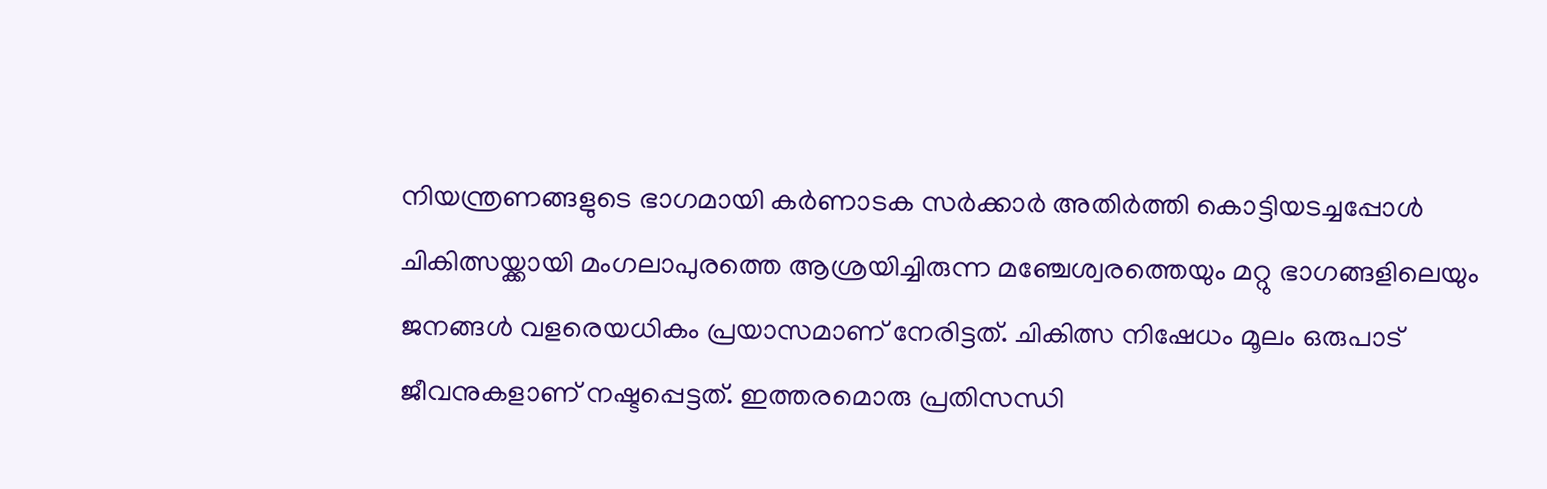നിയന്ത്രണങ്ങളുടെ ഭാഗമായി കര്‍ണാടക സര്‍ക്കാര്‍ അതിര്‍ത്തി കൊട്ടിയടച്ചപ്പോള്‍ ചികിത്സയ്ക്കായി മംഗലാപുരത്തെ ആശ്രയിച്ചിരുന്ന മഞ്ചേശ്വരത്തെയും മറ്റു ഭാഗങ്ങളിലെയും ജനങ്ങള്‍ വളരെയധികം പ്രയാസമാണ് നേരിട്ടത്. ചികിത്സ നിഷേധം മൂലം ഒരുപാട് ജീവനുകളാണ് നഷ്ടപ്പെട്ടത്. ഇത്തരമൊരു പ്രതിസന്ധി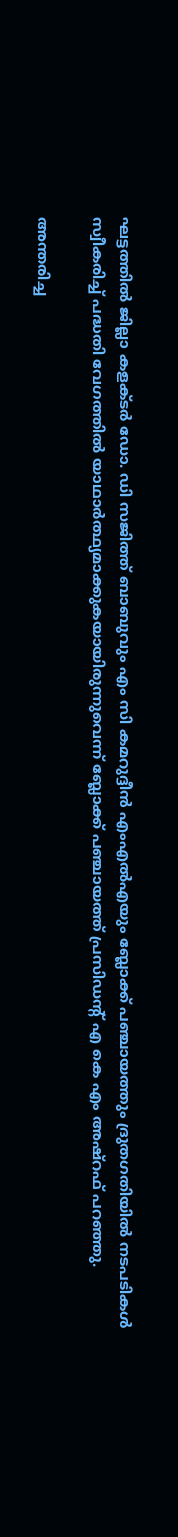ഘട്ടത്തില്‍ ജില്ലാ കളക്ടര്‍ ഡോ. ഡി സജിത്ത് ബാബുവും എം സി കമറുദ്ദീന്‍ എംഎല്‍എയും ബ്ലോക്ക് പഞ്ചായത്തും ദ്രുതഗതിയില്‍ നടപടികള്‍ സ്വീകരിച്ച് പദ്ധതി വേഗത്തില്‍ യാഥാര്‍ത്ഥ്യമാക്കുകയായിരുന്നുവെന്ന് ബ്ലോക്ക് പഞ്ചായത്ത് പ്രസിഡന്റ് എ കെ എം അഷ്റഫ് പറഞ്ഞു.

അന്തരിച്ച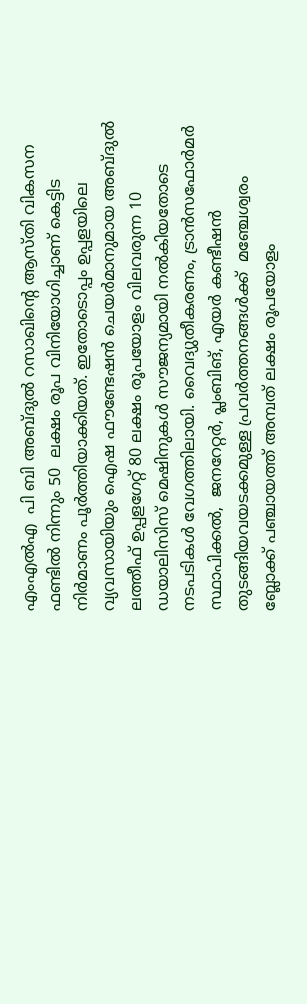എംഎല്‍എ  പി ബി അബ്ദുല്‍ റസാഖിന്റെ ആസ്തി വികസന ഫണ്ടില്‍ നിന്നും 50  ലക്ഷം രൂപ വിനിയോഗിച്ചാണ് കെട്ടിട നിര്‍മാണം പൂര്‍ത്തിയാക്കിയത്. ഇതോടൊപ്പം ഉപ്പളയിലെ വ്യവസായിയും ഐഷ ഫൗണ്ടേഷന്‍ ചെയര്‍മാനുമായ അബ്ദുല്‍  ലത്തീഫ് ഉപ്പളഗേറ്റ് 80 ലക്ഷം രൂപയോളം വിലവരുന്ന 10  ഡയാലിസിസ് മെഷിനുകള്‍ സൗജന്യമായി നല്‍കിയതോടെ നടപടികള്‍ വേഗത്തിലായി. വൈദ്യുതീകരണം, ട്രാന്‍സഫോര്‍മര്‍ സ്ഥാപിക്കല്‍,  ജനറേറ്റര്‍, പ്ലംബിങ്, എയര്‍ കണ്ടീഷന്‍ തുടങ്ങിയവയടക്കമുള്ള പ്രവര്‍ത്തനങ്ങള്‍ക്ക്  മഞ്ചേശ്വരം ബ്ലോക്ക് പഞ്ചായത്ത് അമ്പത് ലക്ഷം രൂപയോളം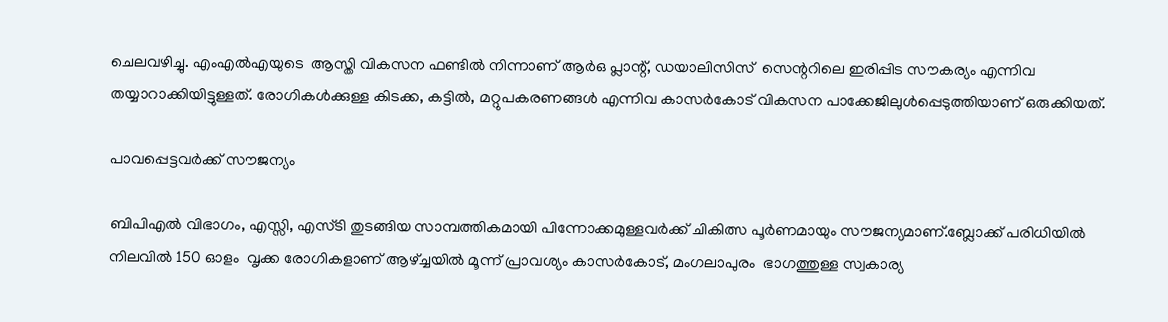ചെലവഴിച്ചു. എംഎല്‍എയുടെ  ആസ്തി വികസന ഫണ്ടില്‍ നിന്നാണ് ആര്‍ഒ പ്ലാന്റ്, ഡയാലിസിസ്  സെന്ററിലെ ഇരിപ്പിട സൗകര്യം എന്നിവ തയ്യാറാക്കിയിട്ടുള്ളത്. രോഗികള്‍ക്കുള്ള കിടക്ക, കട്ടില്‍, മറ്റുപകരണങ്ങള്‍ എന്നിവ കാസര്‍കോട് വികസന പാക്കേജിലുള്‍പ്പെടുത്തിയാണ് ഒരുക്കിയത്.

പാവപ്പെട്ടവര്‍ക്ക് സൗജന്യം

ബിപിഎല്‍ വിഭാഗം, എസ്സി, എസ്ടി തുടങ്ങിയ സാമ്പത്തികമായി പിന്നോക്കമുള്ളവര്‍ക്ക് ചികിത്സ പൂര്‍ണമായും സൗജന്യമാണ്.ബ്ലോക്ക് പരിധിയില്‍ നിലവില്‍ 150 ഓളം  വൃക്ക രോഗികളാണ് ആഴ്ച്ചയില്‍ മൂന്ന് പ്രാവശ്യം കാസര്‍കോട്, മംഗലാപുരം  ഭാഗത്തുള്ള സ്വകാര്യ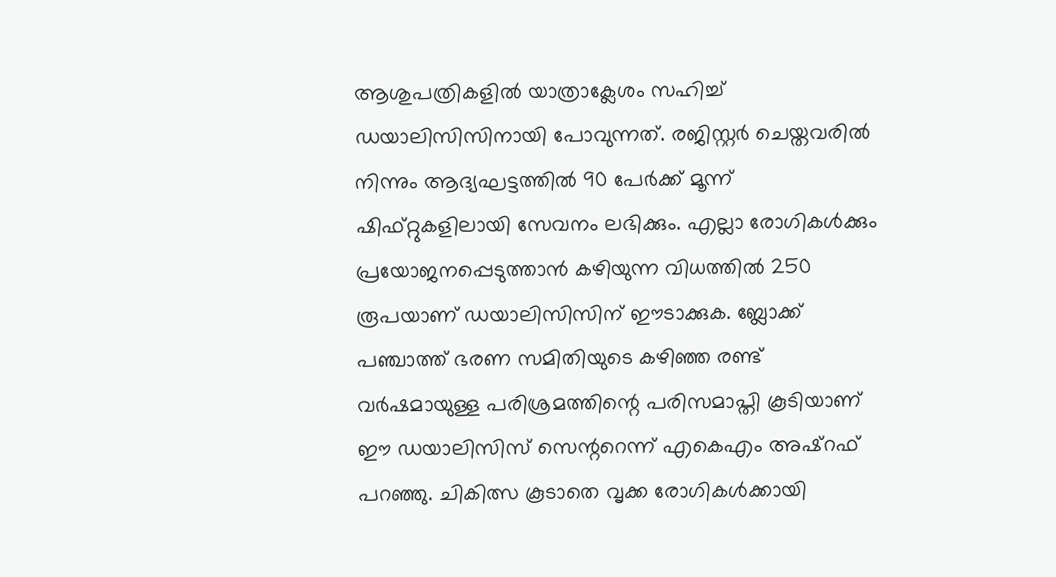ആശുപത്രികളില്‍ യാത്രാക്ലേശം സഹിച്ച് ഡയാലിസിസിനായി പോവുന്നത്. രജിസ്റ്റര്‍ ചെയ്തവരില്‍ നിന്നും ആദ്യഘട്ടത്തില്‍ 90 പേര്‍ക്ക് മൂന്ന്  ഷിഫ്റ്റുകളിലായി സേവനം ലഭിക്കും. എല്ലാ രോഗികള്‍ക്കും പ്രയോജനപ്പെടുത്താന്‍ കഴിയുന്ന വിധത്തില്‍ 250 രൂപയാണ് ഡയാലിസിസിന് ഈടാക്കുക. ബ്ലോക്ക് പഞ്ചാത്ത് ഭരണ സമിതിയുടെ കഴിഞ്ഞ രണ്ട് വര്‍ഷമായുള്ള പരിശ്രമത്തിന്റെ പരിസമാപ്തി കൂടിയാണ് ഈ ഡയാലിസിസ് സെന്ററെന്ന് എകെഎം അഷ്റഫ് പറഞ്ഞു. ചികിത്സ കൂടാതെ വൃക്ക രോഗികള്‍ക്കായി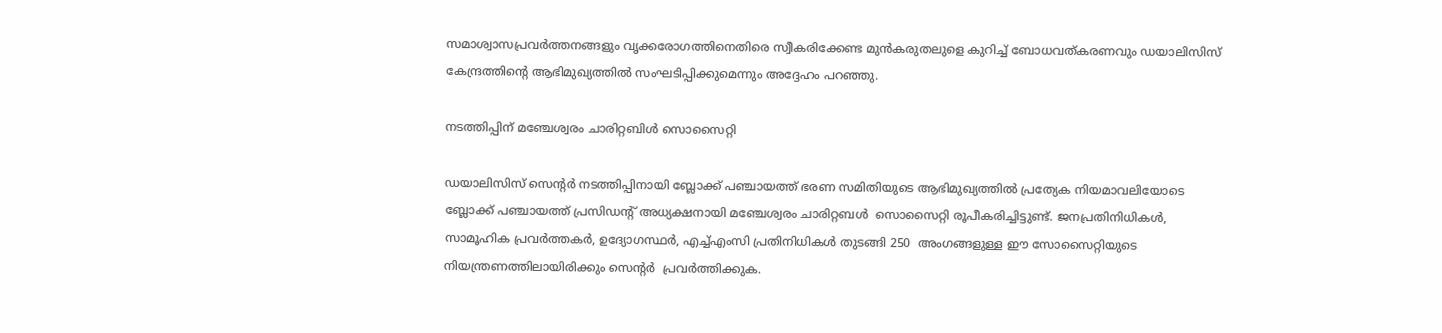സമാശ്വാസപ്രവര്‍ത്തനങ്ങളും വൃക്കരോഗത്തിനെതിരെ സ്വീകരിക്കേണ്ട മുന്‍കരുതലുളെ കുറിച്ച് ബോധവത്കരണവും ഡയാലിസിസ് കേന്ദ്രത്തിന്റെ ആഭിമുഖ്യത്തില്‍ സംഘടിപ്പിക്കുമെന്നും അദ്ദേഹം പറഞ്ഞു.

നടത്തിപ്പിന് മഞ്ചേശ്വരം ചാരിറ്റബിള്‍ സൊസൈറ്റി

ഡയാലിസിസ് സെന്റര്‍ നടത്തിപ്പിനായി ബ്ലോക്ക് പഞ്ചായത്ത് ഭരണ സമിതിയുടെ ആഭിമുഖ്യത്തില്‍ പ്രത്യേക നിയമാവലിയോടെ ബ്ലോക്ക് പഞ്ചായത്ത് പ്രസിഡന്റ് അധ്യക്ഷനായി മഞ്ചേശ്വരം ചാരിറ്റബള്‍  സൊസൈറ്റി രൂപീകരിച്ചിട്ടുണ്ട്. ജനപ്രതിനിധികള്‍, സാമൂഹിക പ്രവര്‍ത്തകര്‍, ഉദ്യോഗസ്ഥര്‍, എച്ച്എംസി പ്രതിനിധികള്‍ തുടങ്ങി 250  അംഗങ്ങളുള്ള ഈ സോസൈറ്റിയുടെ നിയന്ത്രണത്തിലായിരിക്കും സെന്റര്‍  പ്രവര്‍ത്തിക്കുക.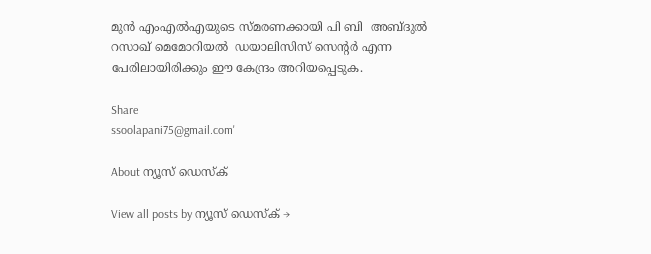മുന്‍ എംഎല്‍എയുടെ സ്മരണക്കായി പി ബി  അബ്ദുല്‍ റസാഖ് മെമോറിയല്‍  ഡയാലിസിസ് സെന്റര്‍ എന്ന പേരിലായിരിക്കും ഈ കേന്ദ്രം അറിയപ്പെടുക.

Share
ssoolapani75@gmail.com'

About ന്യൂസ് ഡെസ്ക്

View all posts by ന്യൂസ് ഡെസ്ക് →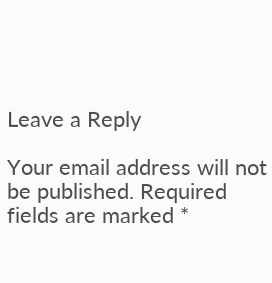Leave a Reply

Your email address will not be published. Required fields are marked *